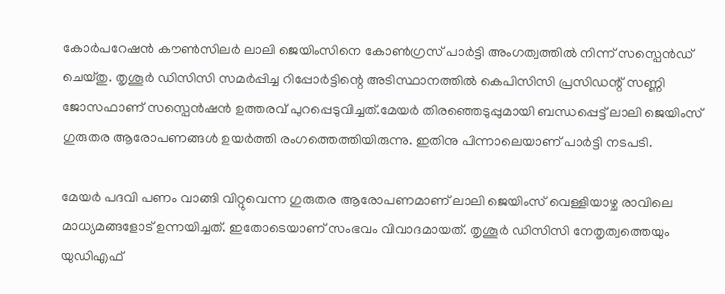കോർപറേഷൻ കൗണ്‍സിലർ ലാലി ജെയിംസിനെ കോണ്‍ഗ്രസ് പാർട്ടി അംഗത്വത്തില്‍ നിന്ന് സസ്പെൻഡ് ചെയ്തു. തൃശൂർ ഡിസിസി സമർപ്പിച്ച റിപ്പോർട്ടിന്റെ അടിസ്ഥാനത്തില്‍ കെപിസിസി പ്രസിഡന്റ് സണ്ണി ജോസഫാണ് സസ്പെൻഷൻ ഉത്തരവ് പുറപ്പെടുവിച്ചത്.മേയർ തിരഞ്ഞെടുപ്പുമായി ബന്ധപ്പെട്ട് ലാലി ജെയിംസ് ഗുരുതര ആരോപണങ്ങള്‍ ഉയർത്തി രംഗത്തെത്തിയിരുന്നു. ഇതിനു പിന്നാലെയാണ് പാർട്ടി നടപടി.

മേയർ പദവി പണം വാങ്ങി വിറ്റുവെന്ന ഗുരുതര ആരോപണമാണ് ലാലി ജെയിംസ് വെള്ളിയാഴ്ച രാവിലെ മാധ്യമങ്ങളോട് ഉന്നയിച്ചത്. ഇതോടെയാണ് സംഭവം വിവാദമായത്. തൃശൂർ ഡിസിസി നേതൃത്വത്തെയും യുഡിഎഫ്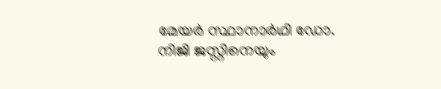മേയർ സ്ഥാനാർഥി ഡോ. നിജി ജസ്റ്റിനെയും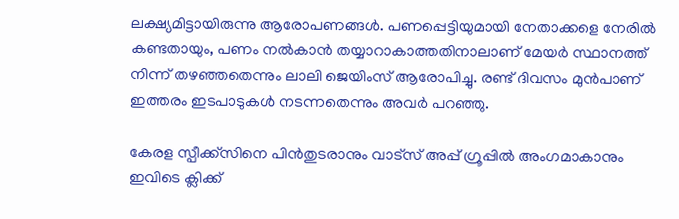ലക്ഷ്യമിട്ടായിരുന്നു ആരോപണങ്ങള്‍. പണപ്പെട്ടിയുമായി നേതാക്കളെ നേരില്‍ കണ്ടതായും, പണം നല്‍കാൻ തയ്യാറാകാത്തതിനാലാണ് മേയർ സ്ഥാനത്ത് നിന്ന് തഴഞ്ഞതെന്നും ലാലി ജെയിംസ് ആരോപിച്ചു. രണ്ട് ദിവസം മുൻപാണ് ഇത്തരം ഇടപാടുകള്‍ നടന്നതെന്നും അവർ പറഞ്ഞു.

കേരള സ്പീക്ക്സിനെ പിൻതുടരാനും വാട്സ് അപ്പ് ഗ്രൂപ്പിൽ അംഗമാകാനും ഇവിടെ ക്ലിക്ക്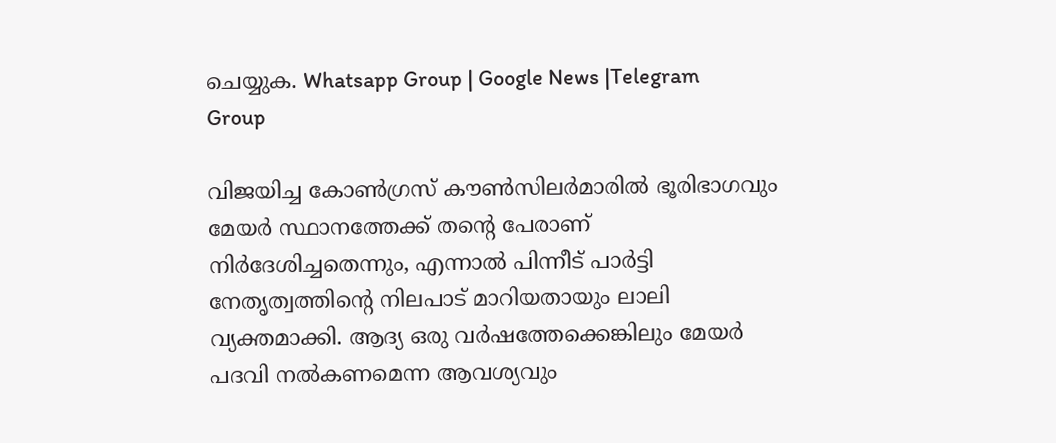ചെയ്യുക. Whatsapp Group | Google News |Telegram Group

വിജയിച്ച കോണ്‍ഗ്രസ് കൗണ്‍സിലർമാരില്‍ ഭൂരിഭാഗവും മേയർ സ്ഥാനത്തേക്ക് തന്റെ പേരാണ് നിർദേശിച്ചതെന്നും, എന്നാല്‍ പിന്നീട് പാർട്ടി നേതൃത്വത്തിന്റെ നിലപാട് മാറിയതായും ലാലി വ്യക്തമാക്കി. ആദ്യ ഒരു വർഷത്തേക്കെങ്കിലും മേയർ പദവി നല്‍കണമെന്ന ആവശ്യവും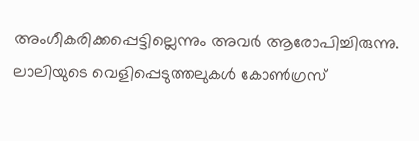അംഗീകരിക്കപ്പെട്ടില്ലെന്നും അവർ ആരോപിച്ചിരുന്നു. ലാലിയുടെ വെളിപ്പെടുത്തലുകള്‍ കോണ്‍ഗ്രസ്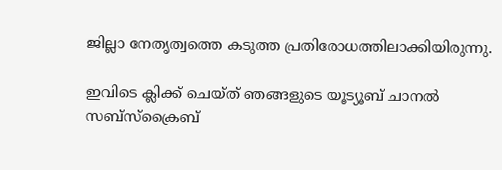ജില്ലാ നേതൃത്വത്തെ കടുത്ത പ്രതിരോധത്തിലാക്കിയിരുന്നു.

ഇവിടെ ക്ലിക്ക് ചെയ്ത് ഞങ്ങളുടെ യൂട്യൂബ് ചാനൽ സബ്സ്ക്രൈബ്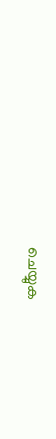ചെയ്യുക